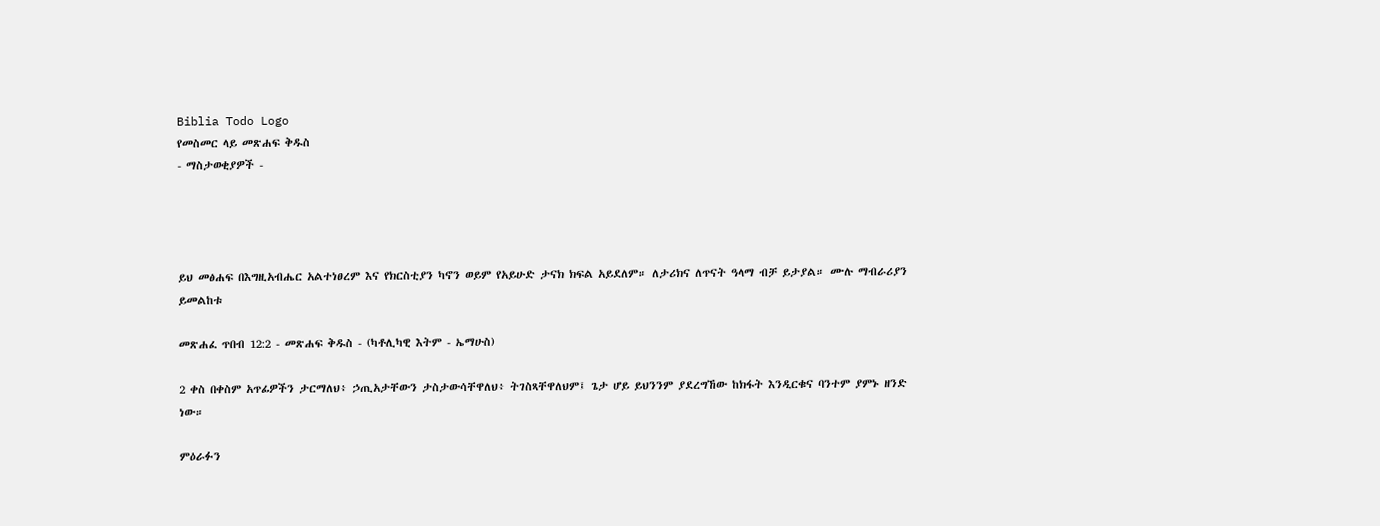Biblia Todo Logo
የመስመር ላይ መጽሐፍ ቅዱስ
- ማስታወቂያዎች -




ይህ መፅሐፍ በእግዚአብሔር አልተነፀረም እና የክርስቲያን ካኖን ወይም የአይሁድ ታናክ ክፍል አይደለም። ለታሪክና ለጥናት ዓላማ ብቻ ይታያል። ሙሉ ማብራሪያን ይመልከቱ

መጽሐፈ ጥበብ 12:2 - መጽሐፍ ቅዱስ - (ካቶሊካዊ እትም - ኤማሁስ)

2 ቀስ በቀስም አጥፊዎችን ታርማለህ፥ ኃጢአታቸውን ታስታውሳቸዋለህ፥ ትገስጻቸዋለህም፤ ጌታ ሆይ ይህንንም ያደረግኸው ከክፋት እንዲርቁና ባንተም ያምኑ ዘንድ ነው።

ምዕራፉን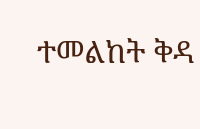ተመልከት ቅዳ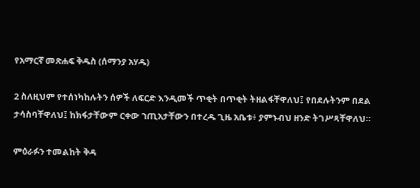የአማርኛ መጽሐፍ ቅዱስ (ሰማንያ አሃዱ)

2 ስለዚህም የተሰነካከሉትን ሰዎች ለፍርድ እንዲመች ጥቂት በጥቂት ትዘልፋቸዋለህ፤ የበደሉትንም በደል ታሳስባቸዋለህ፤ ከክፋታቸውም ርቀው ኀጢአታቸውን በተረዱ ጊዜ አቤቱ፥ ያምኑብህ ዘንድ ትገሥጻቸዋለህ።

ምዕራፉን ተመልከት ቅዳ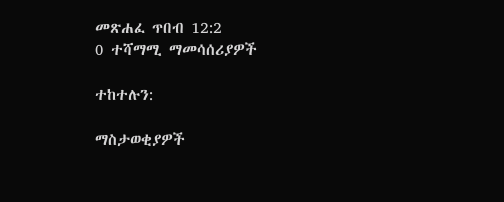መጽሐፈ ጥበብ 12:2
0 ተሻማሚ ማመሳሰሪያዎች

ተከተሉን:

ማስታወቂያዎች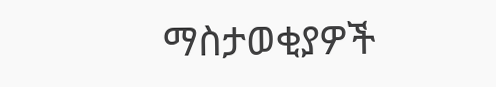ማስታወቂያዎች